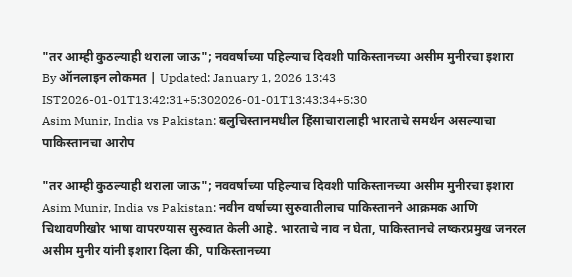"तर आम्ही कुठल्याही थराला जाऊ"; नववर्षाच्या पहिल्याच दिवशी पाकिस्तानच्या असीम मुनीरचा इशारा
By ऑनलाइन लोकमत | Updated: January 1, 2026 13:43 IST2026-01-01T13:42:31+5:302026-01-01T13:43:34+5:30
Asim Munir, India vs Pakistan: बलुचिस्तानमधील हिंसाचारालाही भारताचे समर्थन असल्याचा पाकिस्तानचा आरोप

"तर आम्ही कुठल्याही थराला जाऊ"; नववर्षाच्या पहिल्याच दिवशी पाकिस्तानच्या असीम मुनीरचा इशारा
Asim Munir, India vs Pakistan: नवीन वर्षाच्या सुरुवातीलाच पाकिस्तानने आक्रमक आणि चिथावणीखोर भाषा वापरण्यास सुरुवात केली आहे. भारताचे नाव न घेता, पाकिस्तानचे लष्करप्रमुख जनरल असीम मुनीर यांनी इशारा दिला की, पाकिस्तानच्या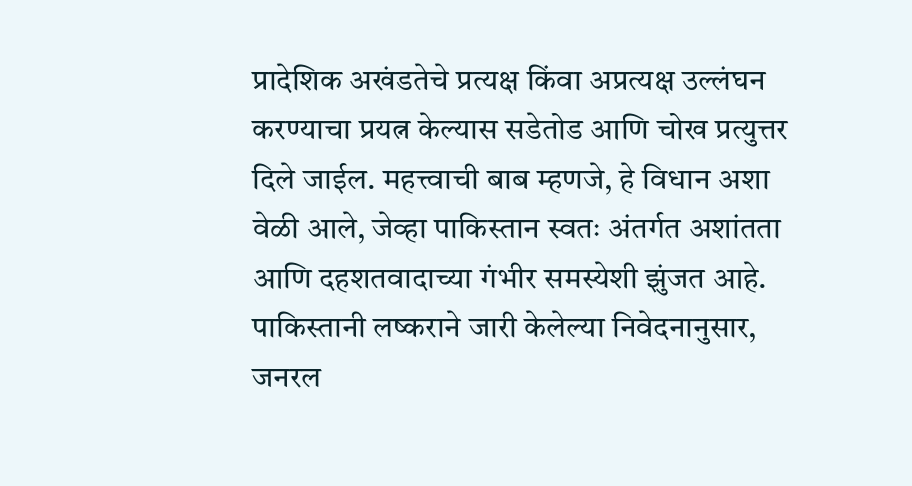प्रादेशिक अखंडतेचे प्रत्यक्ष किंवा अप्रत्यक्ष उल्लंघन करण्याचा प्रयत्न केल्यास सडेतोड आणि चोख प्रत्युत्तर दिले जाईल. महत्त्वाची बाब म्हणजे, हे विधान अशा वेळी आले, जेव्हा पाकिस्तान स्वतः अंतर्गत अशांतता आणि दहशतवादाच्या गंभीर समस्येशी झुंजत आहे.
पाकिस्तानी लष्कराने जारी केलेल्या निवेदनानुसार, जनरल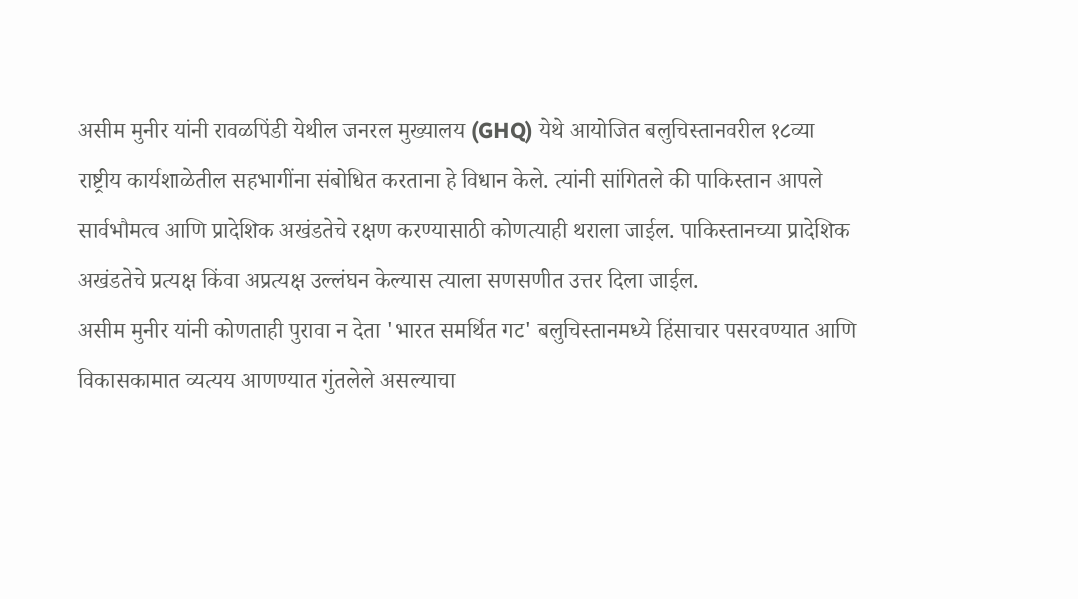असीम मुनीर यांनी रावळपिंडी येथील जनरल मुख्यालय (GHQ) येथे आयोजित बलुचिस्तानवरील १८व्या राष्ट्रीय कार्यशाळेतील सहभागींना संबोधित करताना हे विधान केले. त्यांनी सांगितले की पाकिस्तान आपले सार्वभौमत्व आणि प्रादेशिक अखंडतेचे रक्षण करण्यासाठी कोणत्याही थराला जाईल. पाकिस्तानच्या प्रादेशिक अखंडतेचे प्रत्यक्ष किंवा अप्रत्यक्ष उल्लंघन केल्यास त्याला सणसणीत उत्तर दिला जाईल.
असीम मुनीर यांनी कोणताही पुरावा न देता 'भारत समर्थित गट' बलुचिस्तानमध्ये हिंसाचार पसरवण्यात आणि विकासकामात व्यत्यय आणण्यात गुंतलेले असल्याचा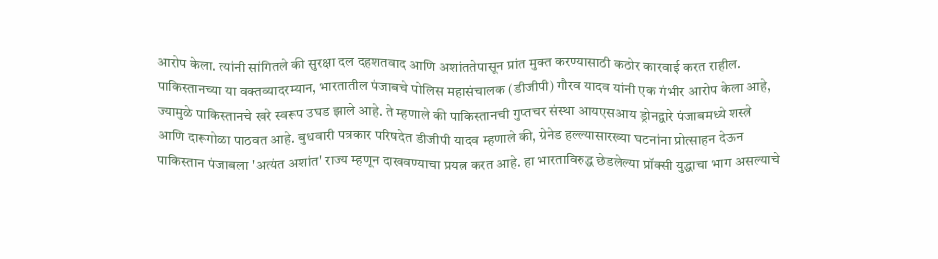आरोप केला. त्यांनी सांगितले की सुरक्षा दल दहशतवाद आणि अशांततेपासून प्रांत मुक्त करण्यासाठी कठोर कारवाई करत राहील.
पाकिस्तानच्या या वक्तव्यादरम्यान, भारतातील पंजाबचे पोलिस महासंचालक (डीजीपी) गौरव यादव यांनी एक गंभीर आरोप केला आहे, ज्यामुळे पाकिस्तानचे खरे स्वरूप उघड झाले आहे. ते म्हणाले की पाकिस्तानची गुप्तचर संस्था आयएसआय ड्रोनद्वारे पंजाबमध्ये शस्त्रे आणि दारूगोळा पाठवत आहे. बुधवारी पत्रकार परिषदेत डीजीपी यादव म्हणाले की, ग्रेनेड हल्ल्यासारख्या घटनांना प्रोत्साहन देऊन पाकिस्तान पंजाबला 'अत्यंत अशांत' राज्य म्हणून दाखवण्याचा प्रयत्न करत आहे. हा भारताविरुद्ध छेडलेल्या प्रॉक्सी युद्धाचा भाग असल्याचे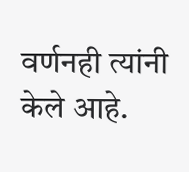वर्णनही त्यांनी केले आहे.